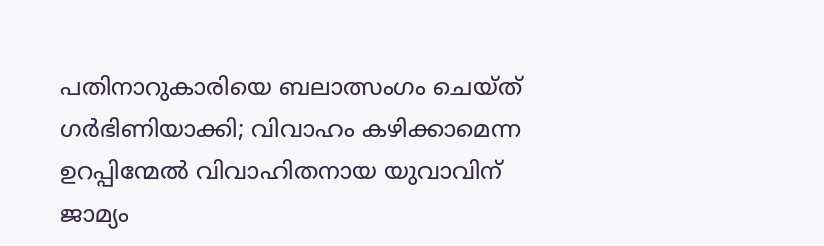പതിനാറുകാരിയെ ബലാത്സംഗം ചെയ്ത് ഗര്‍ഭിണിയാക്കി; വിവാഹം കഴിക്കാമെന്ന ഉറപ്പിന്മേല്‍ വിവാഹിതനായ യുവാവിന് ജാമ്യം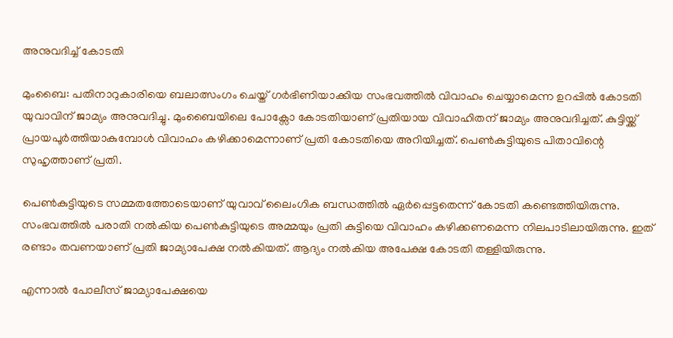അനുവദിച്ച് കോടതി

മുംബൈ: പതിനാറുകാരിയെ ബലാത്സംഗം ചെയ്ത് ഗര്‍ഭിണിയാക്കിയ സംഭവത്തില്‍ വിവാഹം ചെയ്യാമെന്ന ഉറപ്പില്‍ കോടതി യുവാവിന് ജാമ്യം അനുവദിച്ചു. മുംബൈയിലെ പോക്സോ കോടതിയാണ് പ്രതിയായ വിവാഹിതന് ജാമ്യം അനുവദിച്ചത്. കുട്ടിയ്ക്ക് പ്രായപൂര്‍ത്തിയാകുമ്പോള്‍ വിവാഹം കഴിക്കാമെന്നാണ് പ്രതി കോടതിയെ അറിയിച്ചത്. പെണ്‍കുട്ടിയുടെ പിതാവിന്റെ സുഹൃത്താണ് പ്രതി.

പെണ്‍കുട്ടിയുടെ സമ്മതത്തോടെയാണ് യുവാവ് ലൈംഗിക ബന്ധത്തില്‍ ഏര്‍പ്പെട്ടതെന്ന് കോടതി കണ്ടെത്തിയിരുന്നു. സംഭവത്തില്‍ പരാതി നല്‍കിയ പെണ്‍കുട്ടിയുടെ അമ്മയും പ്രതി കുട്ടിയെ വിവാഹം കഴിക്കണമെന്ന നിലപാടിലായിരുന്നു. ഇത് രണ്ടാം തവണയാണ് പ്രതി ജാമ്യാപേക്ഷ നല്‍കിയത്. ആദ്യം നല്‍കിയ അപേക്ഷ കോടതി തള്ളിയിരുന്നു.

എന്നാല്‍ പോലീസ് ജാമ്യാപേക്ഷയെ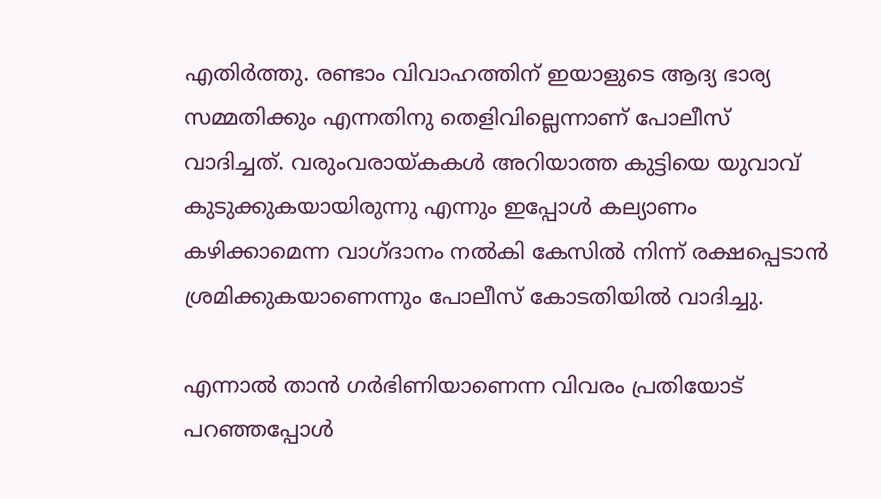എതിര്‍ത്തു. രണ്ടാം വിവാഹത്തിന് ഇയാളുടെ ആദ്യ ഭാര്യ സമ്മതിക്കും എന്നതിനു തെളിവില്ലെന്നാണ് പോലീസ് വാദിച്ചത്. വരുംവരായ്കകള്‍ അറിയാത്ത കുട്ടിയെ യുവാവ് കുടുക്കുകയായിരുന്നു എന്നും ഇപ്പോള്‍ കല്യാണം കഴിക്കാമെന്ന വാഗ്ദാനം നല്‍കി കേസില്‍ നിന്ന് രക്ഷപ്പെടാന്‍ ശ്രമിക്കുകയാണെന്നും പോലീസ് കോടതിയില്‍ വാദിച്ചു.

എന്നാല്‍ താന്‍ ഗര്‍ഭിണിയാണെന്ന വിവരം പ്രതിയോട് പറഞ്ഞപ്പോള്‍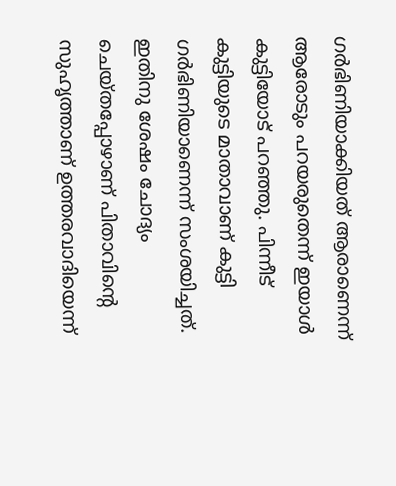ഗര്‍ഭിണിയാക്കിയത് ആരാണെന്ന് ആരോടും പറയരുതെന്ന് ഇയാള്‍ കുട്ടിയോട് പറഞ്ഞു. പിന്നീട് കുട്ടിയുടെ മാതാവാണ് കുട്ടി ഗര്‍ഭിണിയാണെന്ന് സംശയിച്ചത്. ഇതിനു ശേഷം ചോദ്യം ചെയ്തപ്പോഴാണ് പിതാവിന്റെ സുഹൃത്താണ് ഉത്തരവാദിയെന്ന്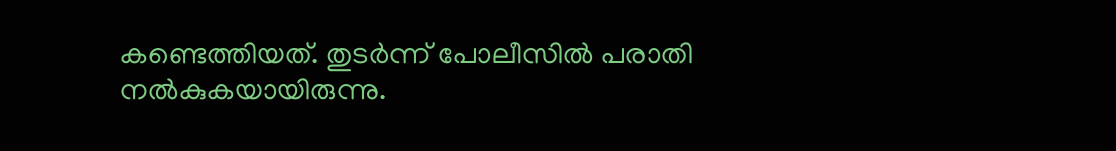കണ്ടെത്തിയത്. തുടര്‍ന്ന് പോലീസില്‍ പരാതി നല്‍കുകയായിരുന്നു.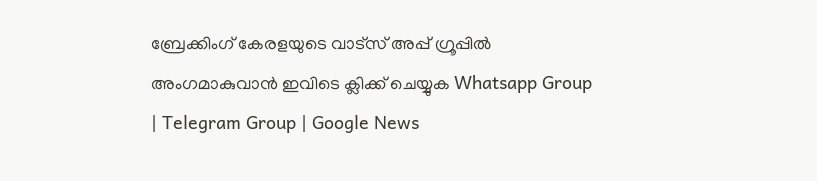ബ്രേക്കിംഗ് കേരളയുടെ വാട്സ് അപ്പ് ഗ്രൂപ്പിൽ അംഗമാകുവാൻ ഇവിടെ ക്ലിക്ക് ചെയ്യുക Whatsapp Group | Telegram Group | Google News